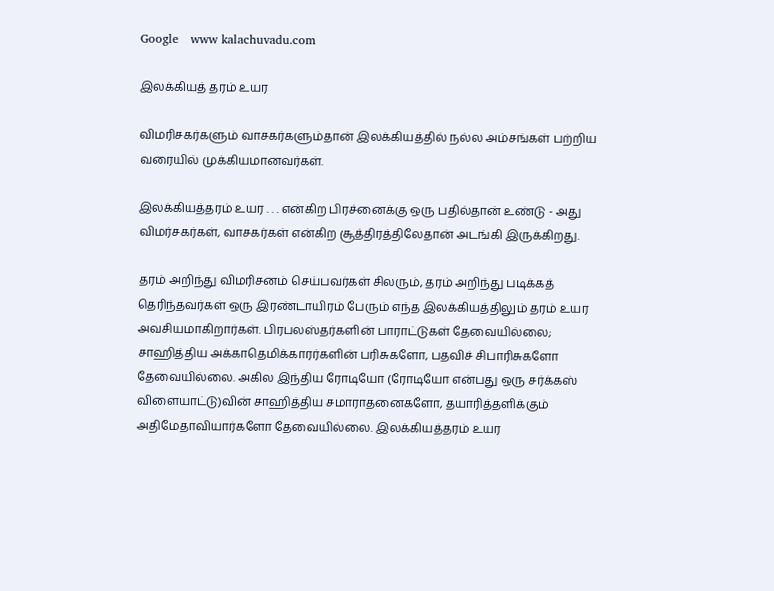Google   www kalachuvadu.com

இலக்கியத் தரம் உயர

விமரிசகர்களும் வாசகர்களும்தான் இலக்கியத்தில் நல்ல அம்சங்கள் பற்றிய வரையில் முக்கியமானவர்கள்.

இலக்கியத்தரம் உயர . . . என்கிற பிரச்னைக்கு ஒரு பதில்தான் உண்டு - அது விமர்சகர்கள், வாசகர்கள் என்கிற சூத்திரத்திலேதான் அடங்கி இருக்கிறது.

தரம் அறிந்து விமரிசனம் செய்பவர்கள் சிலரும், தரம் அறிந்து படிக்கத் தெரிந்தவர்கள் ஒரு இரண்டாயிரம் பேரும் எந்த இலக்கியத்திலும் தரம் உயர அவசியமாகிறார்கள். பிரபலஸ்தர்களின் பாராட்டுகள் தேவையில்லை; சாஹித்திய அக்காதெமிக்காரர்களின் பரிசுகளோ, பதவிச் சிபாரிசுகளோ தேவையில்லை. அகில இந்திய ரோடியோ (ரோடியோ என்பது ஒரு சர்க்கஸ் விளையாட்டு)வின் சாஹித்திய சமாராதனைகளோ, தயாரித்தளிக்கும் அதிமேதாவியார்களோ தேவையில்லை. இலக்கியத்தரம் உயர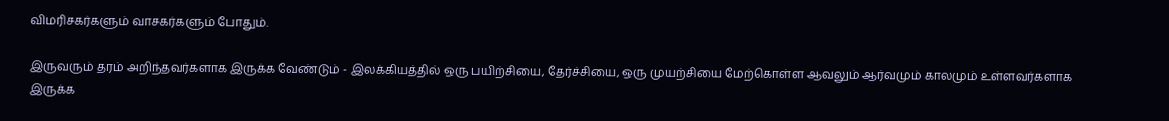விமரிசகர்களும் வாசகர்களும் போதும்.

இருவரும் தரம் அறிந்தவர்களாக இருக்க வேண்டும் - இலக்கியத்தில் ஒரு பயிற்சியை, தேர்ச்சியை, ஒரு முயற்சியை மேற்கொள்ள ஆவலும் ஆர்வமும் காலமும் உள்ளவர்களாக இருக்க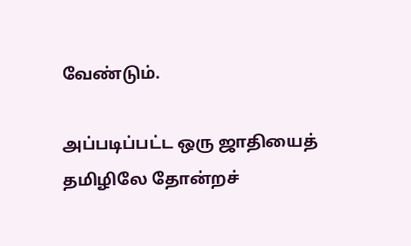வேண்டும்.

அப்படிப்பட்ட ஒரு ஜாதியைத் தமிழிலே தோன்றச்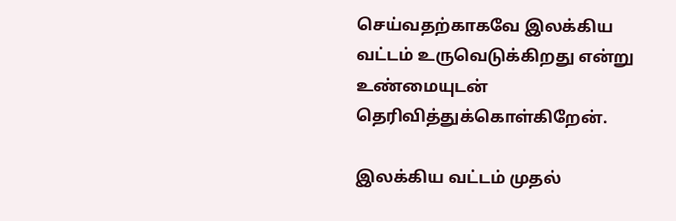செய்வதற்காகவே இலக்கிய வட்டம் உருவெடுக்கிறது என்று உண்மையுடன் தெரிவித்துக்கொள்கிறேன்.

இலக்கிய வட்டம் முதல்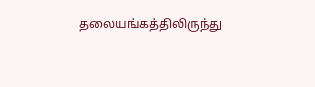தலையங்கத்திலிருந்து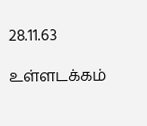28.11.63

உள்ளடக்கம்